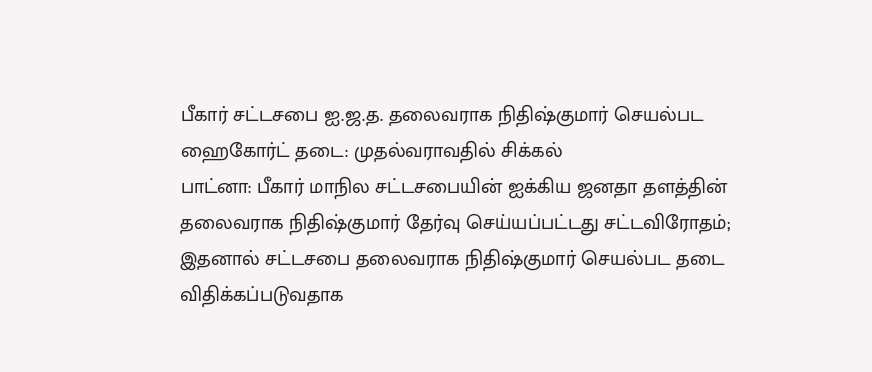பீகார் சட்டசபை ஐ.ஜ.த. தலைவராக நிதிஷ்குமார் செயல்பட ஹைகோர்ட் தடை: முதல்வராவதில் சிக்கல்
பாட்னா: பீகார் மாநில சட்டசபையின் ஐக்கிய ஜனதா தளத்தின் தலைவராக நிதிஷ்குமார் தேர்வு செய்யப்பட்டது சட்டவிரோதம்; இதனால் சட்டசபை தலைவராக நிதிஷ்குமார் செயல்பட தடை விதிக்கப்படுவதாக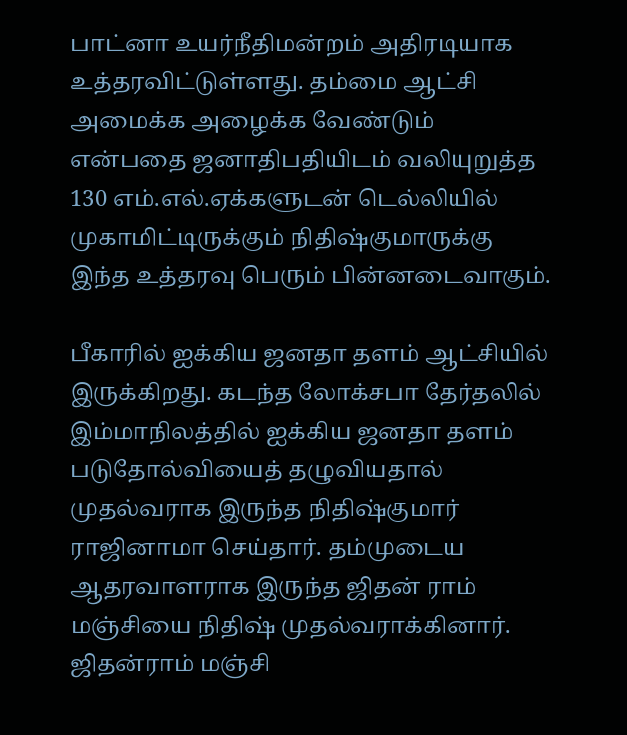பாட்னா உயர்நீதிமன்றம் அதிரடியாக உத்தரவிட்டுள்ளது. தம்மை ஆட்சி அமைக்க அழைக்க வேண்டும் என்பதை ஜனாதிபதியிடம் வலியுறுத்த 130 எம்.எல்.ஏக்களுடன் டெல்லியில் முகாமிட்டிருக்கும் நிதிஷ்குமாருக்கு இந்த உத்தரவு பெரும் பின்னடைவாகும்.

பீகாரில் ஐக்கிய ஜனதா தளம் ஆட்சியில் இருக்கிறது. கடந்த லோக்சபா தேர்தலில் இம்மாநிலத்தில் ஐக்கிய ஜனதா தளம் படுதோல்வியைத் தழுவியதால் முதல்வராக இருந்த நிதிஷ்குமார் ராஜினாமா செய்தார். தம்முடைய ஆதரவாளராக இருந்த ஜிதன் ராம் மஞ்சியை நிதிஷ் முதல்வராக்கினார்.
ஜிதன்ராம் மஞ்சி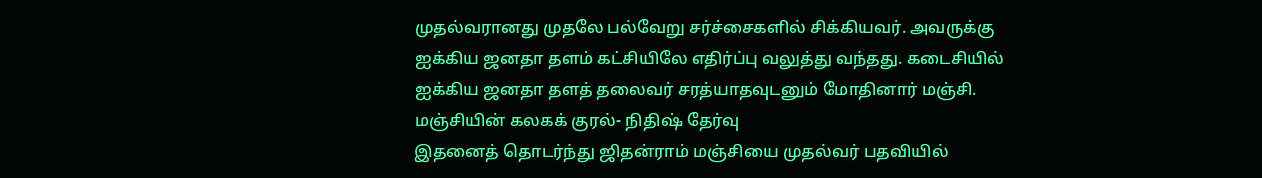முதல்வரானது முதலே பல்வேறு சர்ச்சைகளில் சிக்கியவர். அவருக்கு ஐக்கிய ஜனதா தளம் கட்சியிலே எதிர்ப்பு வலுத்து வந்தது. கடைசியில் ஐக்கிய ஜனதா தளத் தலைவர் சரத்யாதவுடனும் மோதினார் மஞ்சி.
மஞ்சியின் கலகக் குரல்- நிதிஷ் தேர்வு
இதனைத் தொடர்ந்து ஜிதன்ராம் மஞ்சியை முதல்வர் பதவியில்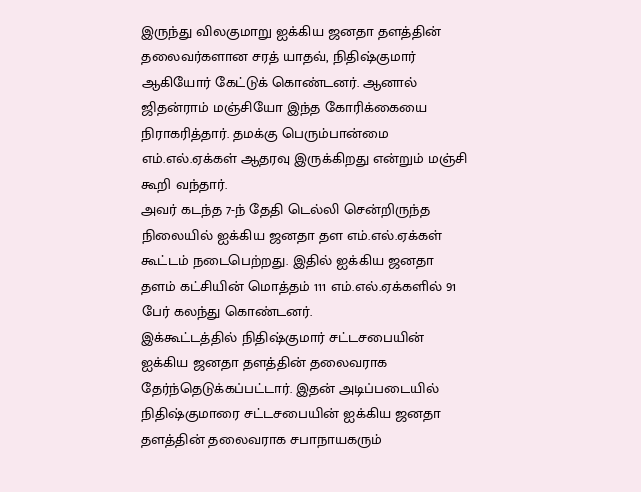இருந்து விலகுமாறு ஐக்கிய ஜனதா தளத்தின் தலைவர்களான சரத் யாதவ், நிதிஷ்குமார் ஆகியோர் கேட்டுக் கொண்டனர். ஆனால் ஜிதன்ராம் மஞ்சியோ இந்த கோரிக்கையை நிராகரித்தார். தமக்கு பெரும்பான்மை எம்.எல்.ஏக்கள் ஆதரவு இருக்கிறது என்றும் மஞ்சி கூறி வந்தார்.
அவர் கடந்த 7-ந் தேதி டெல்லி சென்றிருந்த நிலையில் ஐக்கிய ஜனதா தள எம்.எல்.ஏக்கள் கூட்டம் நடைபெற்றது. இதில் ஐக்கிய ஜனதா தளம் கட்சியின் மொத்தம் 111 எம்.எல்.ஏக்களில் 91 பேர் கலந்து கொண்டனர்.
இக்கூட்டத்தில் நிதிஷ்குமார் சட்டசபையின் ஐக்கிய ஜனதா தளத்தின் தலைவராக தேர்ந்தெடுக்கப்பட்டார். இதன் அடிப்படையில் நிதிஷ்குமாரை சட்டசபையின் ஐக்கிய ஜனதா தளத்தின் தலைவராக சபாநாயகரும்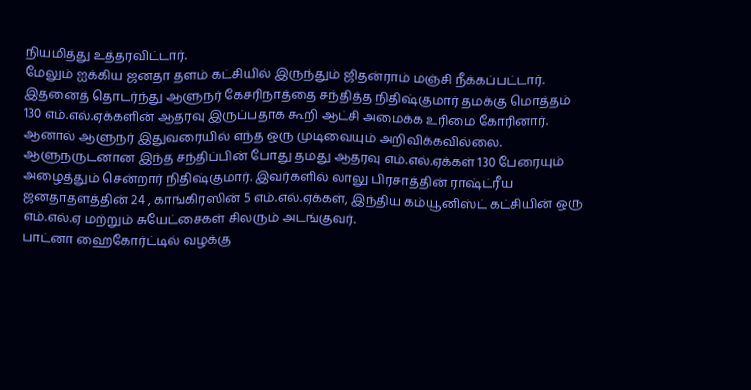நியமித்து உத்தரவிட்டார்.
மேலும் ஐக்கிய ஜனதா தளம் கட்சியில் இருந்தும் ஜிதன்ராம் மஞ்சி நீக்கப்பட்டார். இதனைத் தொடர்ந்து ஆளுநர் கேசரிநாத்தை சந்தித்த நிதிஷ்குமார் தமக்கு மொத்தம் 130 எம்.எல்.ஏக்களின் ஆதரவு இருப்பதாக கூறி ஆட்சி அமைக்க உரிமை கோரினார். ஆனால் ஆளுநர் இதுவரையில் எந்த ஒரு முடிவையும் அறிவிக்கவில்லை.
ஆளுநருடனான இந்த சந்திப்பின் போது தமது ஆதரவு எம்.எல்.ஏக்கள் 130 பேரையும் அழைத்தும் சென்றார் நிதிஷ்குமார். இவர்களில் லாலு பிரசாத்தின் ராஷ்ட்ரீய ஜனதாதளத்தின் 24 , காங்கிரஸின் 5 எம்.எல்.ஏக்கள், இந்திய கம்யூனிஸ்ட் கட்சியின் ஒரு எம்.எல்.ஏ மற்றும் சுயேட்சைகள் சிலரும் அடங்குவர்.
பாட்னா ஹைகோர்ட்டில் வழக்கு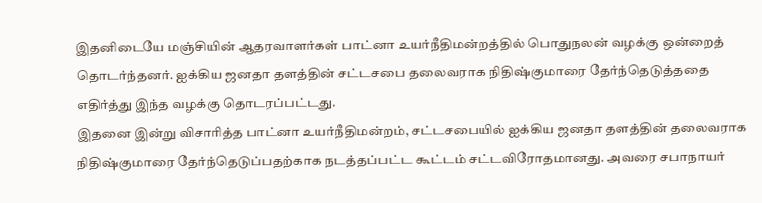இதனிடையே மஞ்சியின் ஆதரவாளர்கள் பாட்னா உயர்நீதிமன்றத்தில் பொதுநலன் வழக்கு ஒன்றைத் தொடர்ந்தனர். ஐக்கிய ஜனதா தளத்தின் சட்டசபை தலைவராக நிதிஷ்குமாரை தேர்ந்தெடுத்ததை எதிர்த்து இந்த வழக்கு தொடரப்பட்டது.
இதனை இன்று விசாரித்த பாட்னா உயர்நீதிமன்றம், சட்டசபையில் ஐக்கிய ஜனதா தளத்தின் தலைவராக நிதிஷ்குமாரை தேர்ந்தெடுப்பதற்காக நடத்தப்பட்ட கூட்டம் சட்டவிரோதமானது. அவரை சபாநாயர்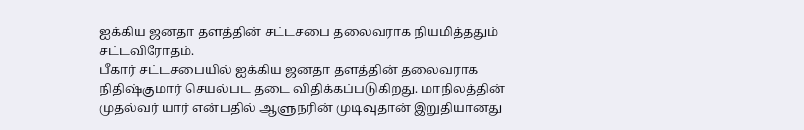ஐக்கிய ஜனதா தளத்தின் சட்டசபை தலைவராக நியமித்ததும் சட்டவிரோதம்.
பீகார் சட்டசபையில் ஐக்கிய ஜனதா தளத்தின் தலைவராக நிதிஷ்குமார் செயல்பட தடை விதிக்கப்படுகிறது. மாநிலத்தின் முதல்வர் யார் என்பதில் ஆளுநரின் முடிவுதான் இறுதியானது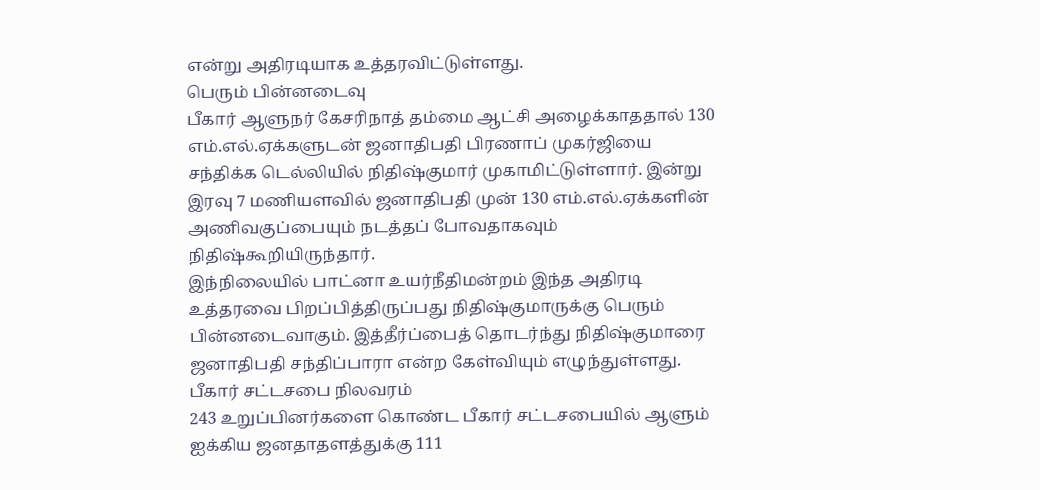என்று அதிரடியாக உத்தரவிட்டுள்ளது.
பெரும் பின்னடைவு
பீகார் ஆளுநர் கேசரிநாத் தம்மை ஆட்சி அழைக்காததால் 130 எம்.எல்.ஏக்களுடன் ஜனாதிபதி பிரணாப் முகர்ஜியை சந்திக்க டெல்லியில் நிதிஷ்குமார் முகாமிட்டுள்ளார். இன்று இரவு 7 மணியளவில் ஜனாதிபதி முன் 130 எம்.எல்.ஏக்களின் அணிவகுப்பையும் நடத்தப் போவதாகவும் நிதிஷ்கூறியிருந்தார்.
இந்நிலையில் பாட்னா உயர்நீதிமன்றம் இந்த அதிரடி உத்தரவை பிறப்பித்திருப்பது நிதிஷ்குமாருக்கு பெரும் பின்னடைவாகும். இத்தீர்ப்பைத் தொடர்ந்து நிதிஷ்குமாரை ஜனாதிபதி சந்திப்பாரா என்ற கேள்வியும் எழுந்துள்ளது.
பீகார் சட்டசபை நிலவரம்
243 உறுப்பினர்களை கொண்ட பீகார் சட்டசபையில் ஆளும் ஐக்கிய ஜனதாதளத்துக்கு 111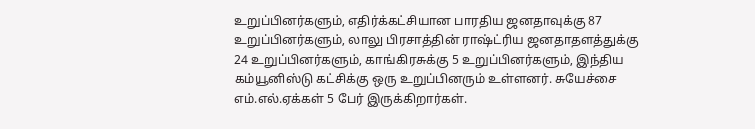உறுப்பினர்களும், எதிர்க்கட்சியான பாரதிய ஜனதாவுக்கு 87 உறுப்பினர்களும், லாலு பிரசாத்தின் ராஷ்ட்ரிய ஜனதாதளத்துக்கு 24 உறுப்பினர்களும், காங்கிரசுக்கு 5 உறுப்பினர்களும், இந்திய கம்யூனிஸ்டு கட்சிக்கு ஒரு உறுப்பினரும் உள்ளனர். சுயேச்சை எம்.எல்.ஏக்கள் 5 பேர் இருக்கிறார்கள்.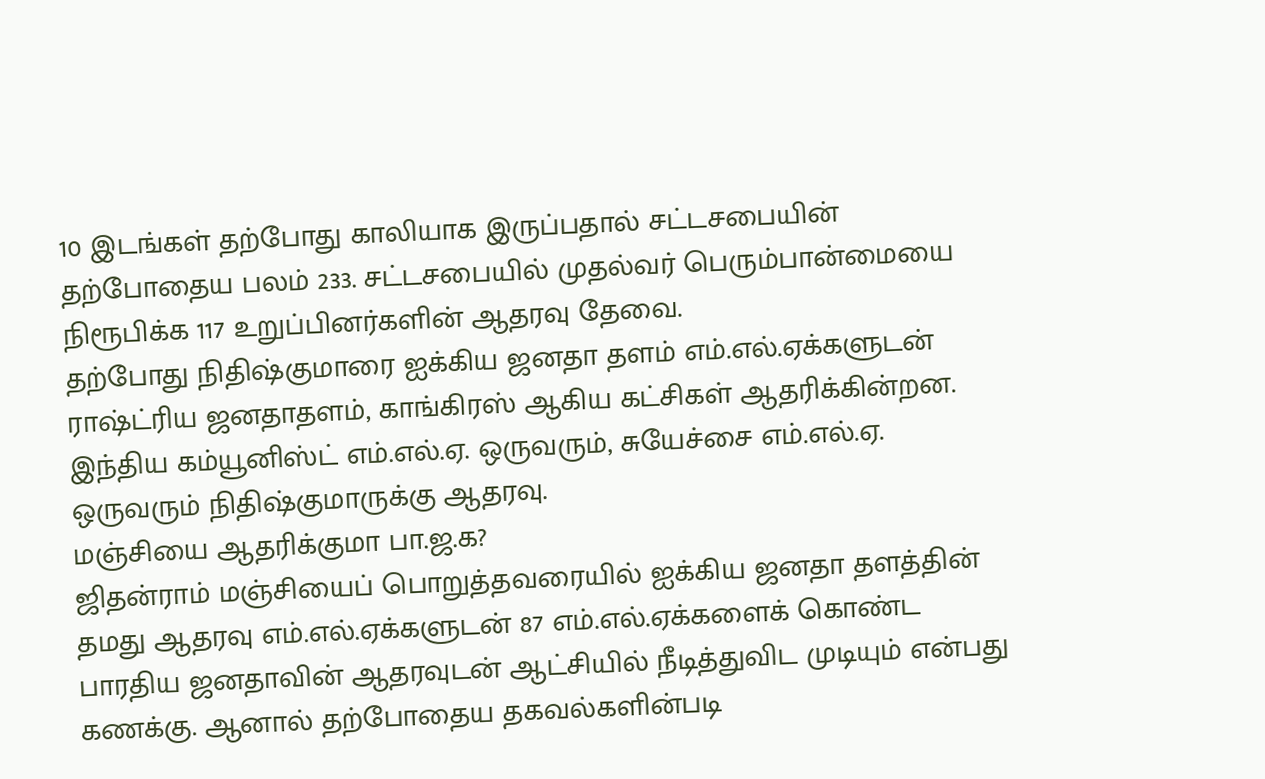10 இடங்கள் தற்போது காலியாக இருப்பதால் சட்டசபையின் தற்போதைய பலம் 233. சட்டசபையில் முதல்வர் பெரும்பான்மையை நிரூபிக்க 117 உறுப்பினர்களின் ஆதரவு தேவை.
தற்போது நிதிஷ்குமாரை ஐக்கிய ஜனதா தளம் எம்.எல்.ஏக்களுடன் ராஷ்ட்ரிய ஜனதாதளம், காங்கிரஸ் ஆகிய கட்சிகள் ஆதரிக்கின்றன. இந்திய கம்யூனிஸ்ட் எம்.எல்.ஏ. ஒருவரும், சுயேச்சை எம்.எல்.ஏ. ஒருவரும் நிதிஷ்குமாருக்கு ஆதரவு.
மஞ்சியை ஆதரிக்குமா பா.ஜ.க?
ஜிதன்ராம் மஞ்சியைப் பொறுத்தவரையில் ஐக்கிய ஜனதா தளத்தின் தமது ஆதரவு எம்.எல்.ஏக்களுடன் 87 எம்.எல்.ஏக்களைக் கொண்ட பாரதிய ஜனதாவின் ஆதரவுடன் ஆட்சியில் நீடித்துவிட முடியும் என்பது கணக்கு. ஆனால் தற்போதைய தகவல்களின்படி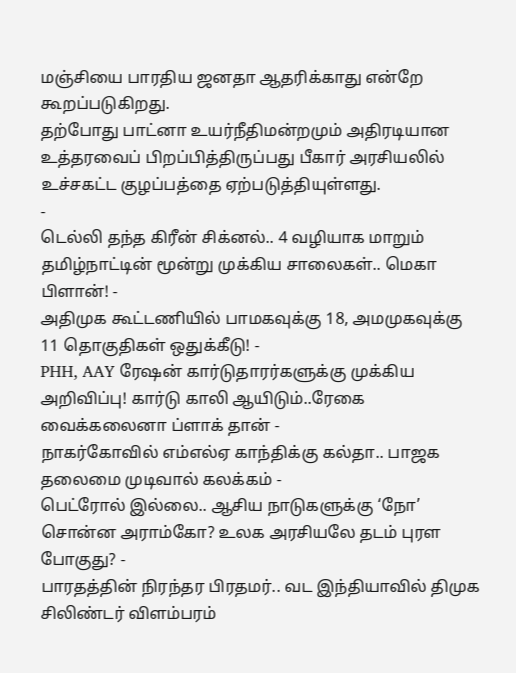மஞ்சியை பாரதிய ஜனதா ஆதரிக்காது என்றே கூறப்படுகிறது.
தற்போது பாட்னா உயர்நீதிமன்றமும் அதிரடியான உத்தரவைப் பிறப்பித்திருப்பது பீகார் அரசியலில் உச்சகட்ட குழப்பத்தை ஏற்படுத்தியுள்ளது.
-
டெல்லி தந்த கிரீன் சிக்னல்.. 4 வழியாக மாறும் தமிழ்நாட்டின் மூன்று முக்கிய சாலைகள்.. மெகா பிளான்! -
அதிமுக கூட்டணியில் பாமகவுக்கு 18, அமமுகவுக்கு 11 தொகுதிகள் ஒதுக்கீடு! -
PHH, AAY ரேஷன் கார்டுதாரர்களுக்கு முக்கிய அறிவிப்பு! கார்டு காலி ஆயிடும்..ரேகை வைக்கலைனா ப்ளாக் தான் -
நாகர்கோவில் எம்எல்ஏ காந்திக்கு கல்தா.. பாஜக தலைமை முடிவால் கலக்கம் -
பெட்ரோல் இல்லை.. ஆசிய நாடுகளுக்கு ‘நோ’ சொன்ன அராம்கோ? உலக அரசியலே தடம் புரள போகுது? -
பாரதத்தின் நிரந்தர பிரதமர்.. வட இந்தியாவில் திமுக சிலிண்டர் விளம்பரம்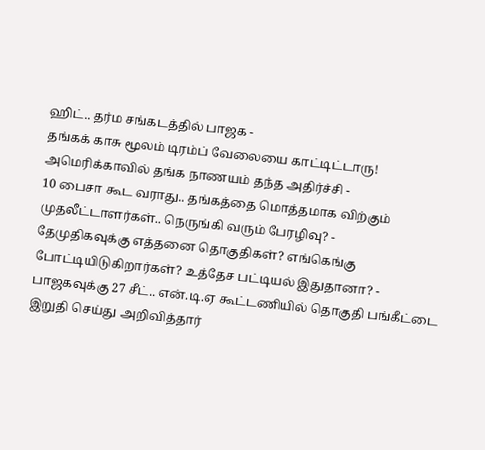ஹிட்.. தர்ம சங்கடத்தில் பாஜக -
தங்கக் காசு மூலம் டிரம்ப் வேலையை காட்டிட்டாரு! அமெரிக்காவில் தங்க நாணயம் தந்த அதிர்ச்சி -
10 பைசா கூட வராது.. தங்கத்தை மொத்தமாக விற்கும் முதலீட்டாளர்கள்.. நெருங்கி வரும் பேரழிவு? -
தேமுதிகவுக்கு எத்தனை தொகுதிகள்? எங்கெங்கு போட்டியிடுகிறார்கள்? உத்தேச பட்டியல் இதுதானா? -
பாஜகவுக்கு 27 சீட்.. என்.டி.ஏ கூட்டணியில் தொகுதி பங்கீட்டை இறுதி செய்து அறிவித்தார்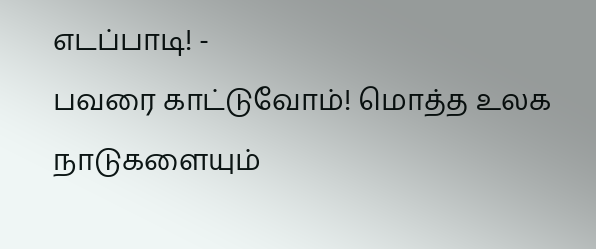எடப்பாடி! -
பவரை காட்டுவோம்! மொத்த உலக நாடுகளையும்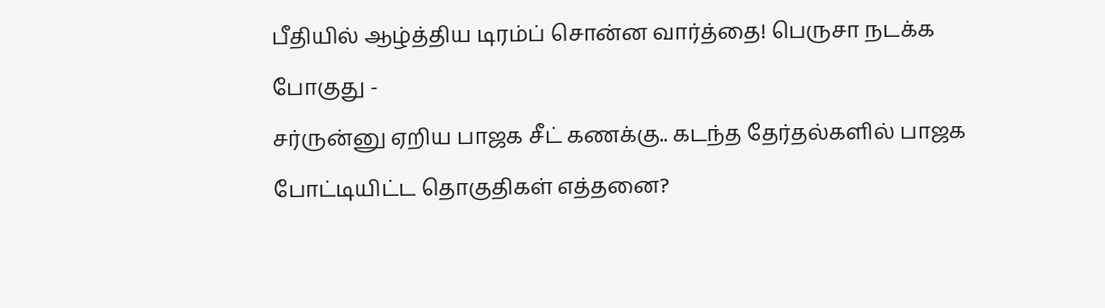பீதியில் ஆழ்த்திய டிரம்ப் சொன்ன வார்த்தை! பெருசா நடக்க போகுது -
சர்ருன்னு ஏறிய பாஜக சீட் கணக்கு.. கடந்த தேர்தல்களில் பாஜக போட்டியிட்ட தொகுதிகள் எத்தனை?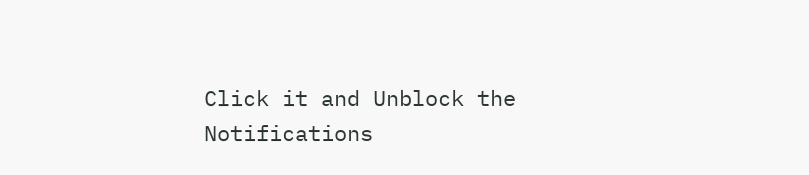Click it and Unblock the Notifications